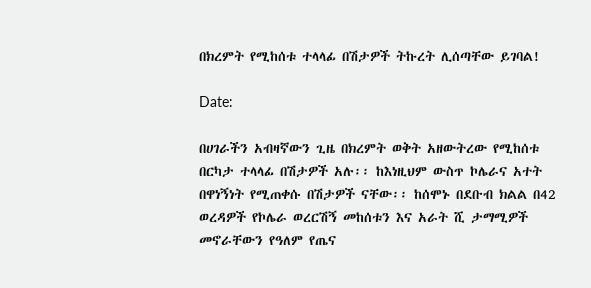በክረምት የሚከሰቱ ተላላፊ በሽታዎች ትኩረት ሊሰጣቸው ይገባል!

Date:

በሀገራችን አብዛኛውን ጊዜ በክረምት ወቅት አዘውትረው የሚከሰቱ በርካታ ተላላፊ በሽታዎች አሉ፡፡ ከእነዚህም ውስጥ ኮሌራና አተት በዋነኝነት የሚጠቀሱ በሽታዎች ናቸው፡፡ ከሰሞኑ በደቡብ ክልል በ42 ወረዳዎች የኮሌራ ወረርሽኝ መከሰቱን እና አራት ሺ ታማሚዎች መኖራቸውን የዓለም የጤና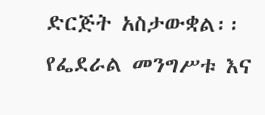ድርጅት አስታውቋል፡፡ የፌደራል መንግሥቱ እና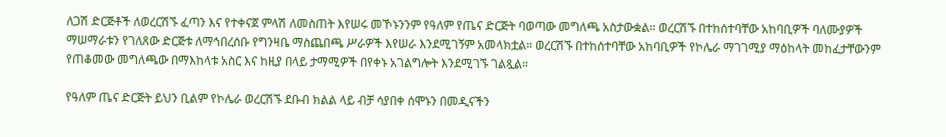ለጋሽ ድርጅቶች ለወረርሽኙ ፈጣን እና የተቀናጀ ምላሽ ለመስጠት እየሠሩ መኾኑንንም የዓለም የጤና ድርጅት ባወጣው መግለጫ አስታውቋል። ወረርሽኙ በተከሰተባቸው አከባቢዎች ባለሙያዎች ማሠማራቱን የገለጸው ድርጅቱ ለማኅበረሰቡ የግንዛቤ ማስጨበጫ ሥራዎች እየሠራ እንደሚገኝም አመላክቷል። ወረርሽኙ በተከሰተባቸው አከባቢዎች የኮሌራ ማገገሚያ ማዕከላት መከፈታቸውንም የጠቆመው መግለጫው በማእከላቱ አስር እና ከዚያ በላይ ታማሚዎች በየቀኑ አገልግሎት እንደሚገኙ ገልጿል።

የዓለም ጤና ድርጅት ይህን ቢልም የኮሌራ ወረርሽኙ ደቡብ ክልል ላይ ብቻ ሳያበቀ ሰሞኑን በመዲናችን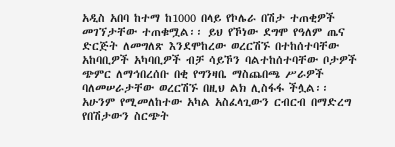አዲስ አበባ ከተማ ከ1000 በላይ የኮሌራ በሽታ ተጠቂዎች መገኘታቸው ተጠቁሟል፡፡ ይህ የኾነው ደግሞ የዓለም ጤና ድርጅት ለመግለጽ እንደሞከረው ወረርሽኙ በተከሰተባቸው አከባቢዎች አካባቢዎች ብቻ ሳይኾን ባልተከሰተባቸው ቦታዎች ጭምር ለማኅበረሰቡ በቂ የግንዛቤ ማስጨበጫ ሥራዎች ባለመሠራታቸው ወረርሽኙ በዚህ ልክ ሊስፋፋ ችሏል፡፡ አሁንም የሚመለከተው አካል አስፈላጊውን ርብርብ በማድረግ የበሽታውን ስርጭት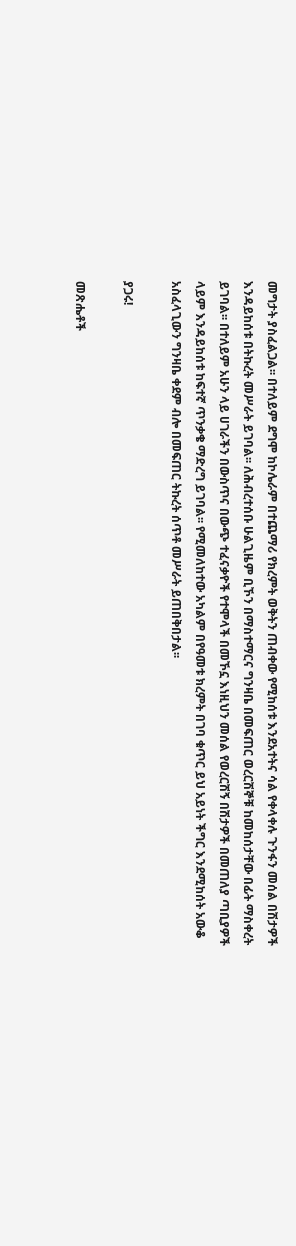መግታት ያስፈልጋል፡፡ በተለይም ደግሞ ከኮሌራም በተጨማሪ የክረምት ወቅትን ጠብቀው የሚከሰቱ እንደአተትና ሳል የቀላቀሉ ጉንፋን መሰል በሽታዎች እንዳይከሰቱ በትኩረት መሥራት ይገባል፡፡ ለሕብረተሰቡ ሁልጊዜም ቢኾን በማስተማርና ግንዛቤ በመፍጠር ወረርሽኞቹ ከመከሰታቸው በፊት ማስቀረት ይገባል፡፡ በተለይም አሁን ላይ ሀገራችን በውስጥና በውጭ ተፈናቃዮች የተሞላች በመኾኗ እነዚህን መሰል የወረርሽኝ በሽታዎች በመጠለያ ጣቢያዎች ላይም እንዳይከሰቱ ከፍተኛ ጥንቃቄ ማድረግ ይገባል፡፡ የሚመለከተው አካልም በየዓመቱ ክረምት በገባ ቁጥር ይህ አይነት ችግር እንደሚከሰት አውቆ አስፈላጊውን ግንዛቤ ቀደም ብሎ በመፍጠር ትኩረት ሰጥቶ መሥራት ይጠበቅበታል፡፡

ያጋሩ!

መጽሔቶች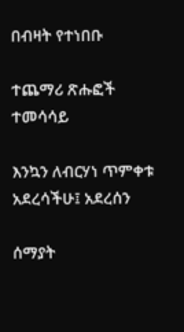በብዛት የተነበቡ

ተጨማሪ ጽሑፎች
ተመሳሳይ

እንኳን ለብርሃነ ጥምቀቱ አደረሳችሁ፤ አደረሰን

ሰማያት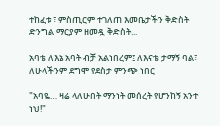ተከፈቱ ፣ ምስጢርም ተገለጠ እመቤታችን ቅድስት ድንግል ማርያም ዘመዷ ቅድስት...

አባቴ ለእኔ አባት ብቻ አልነበረም፤ ለእናቴ ታማኝ ባል፣ ለሁላችንም ደግሞ የደስታ ምንጭ ነበር

"አባዬ… ዛሬ ላለሁበት ማንነት መሰረት የሆንከኝ አንተ ነህ!"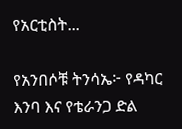የአርቲስት...

የአንበሶቹ ትንሳኤ፦ የዳካር እንባ እና የቴራንጋ ድል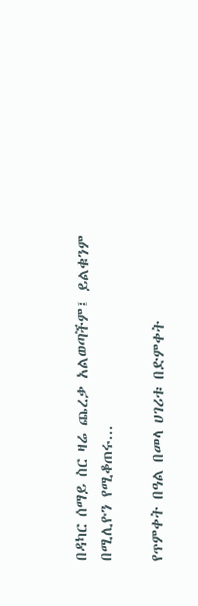በዳካር ሰማይ ስር ዛሬ ጨረቃ አልወጣችም፤ ይልቁንም በሚሊዮን የሚቆጠሩ...

የጥምቀት በዓል በመላ ሀገሪቱ በድምቀት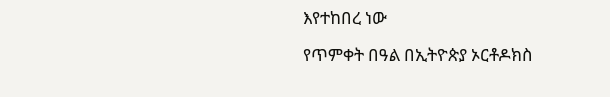እየተከበረ ነው

የጥምቀት በዓል በኢትዮጵያ ኦርቶዶክስ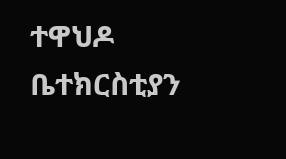ተዋህዶ ቤተክርስቲያን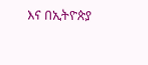እና በኢትዮጵያ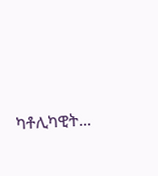ካቶሊካዊት...